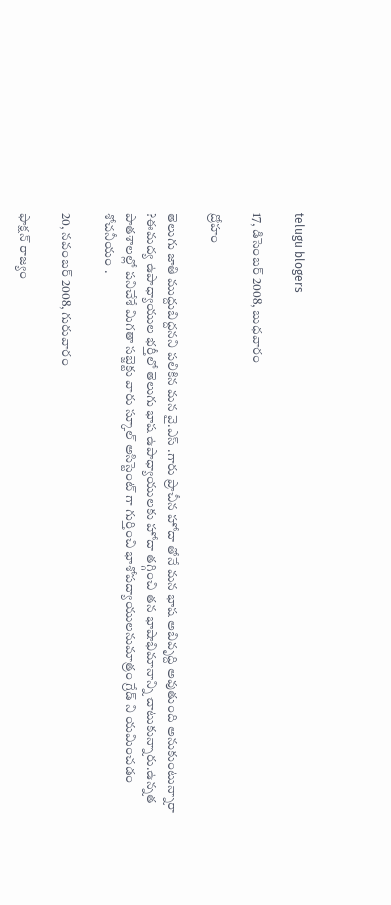telugu blogers

17, డిసెంబర్ 2008, బుధవారం

ద్రోహం

తెలుగు జాతి ముద్దుబిద్దనని పలికిన మన వై.ఎస్ .గారు ప్రాచీన హోదా తోనే మన భాష అబివృద్ది అవుతుంది అనుకుంటున్నారా ?ఈమద్య ఉపాధ్యాయుల భర్తీలో తెలుగు భాష ఉపాధ్యాయులకు హోదా తగ్గించి తన భాషాభిమానాన్ని చాటుకున్నారు.ఉన్నత పాతశాలల్లో పనిచేశే మిగతా సబ్జెక్టు వారు స్కూల్ అసిస్టెంట్ గా గుర్తించి భాశోపద్యాయులనుమాత్రం గ్రేడ్ ని యమించడం శోచనీయం .

20, నవంబర్ 2008, గురువారం

ఫాక్షన్ రాజ్యం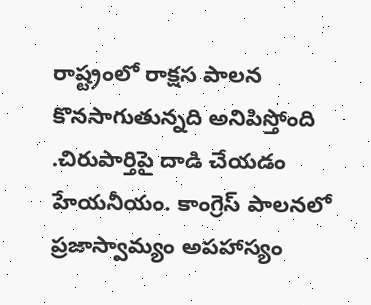రాష్ట్రంలో రాక్షస పాలన కొనసాగుతున్నది అనిపిస్తోంది .చిరుపార్తిపై దాడి చేయడం హేయనీయం. కాంగ్రెస్ పాలనలో ప్రజాస్వామ్యం అపహాస్యం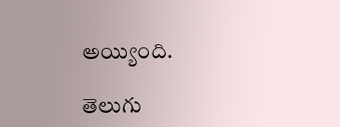అయ్యింది.

తెలుగు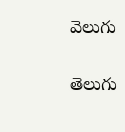వెలుగు

తెలుగు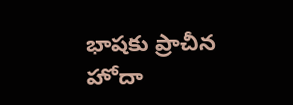భాషకు ప్రాచీన హోదా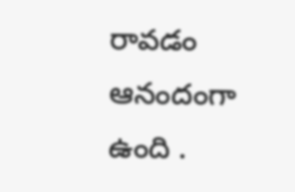రావడం ఆనందంగా ఉంది .